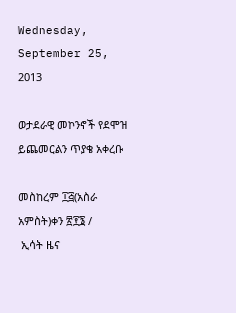Wednesday, September 25, 2013

ወታደራዊ መኮንኖች የደሞዝ ይጨመርልን ጥያቄ አቀረቡ

መስከረም ፲፭(አስራ አምስት)ቀን ፳፻፮ /
 ኢሳት ዜና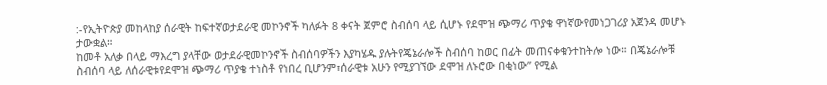:-የኢትዮጵያ መከላከያ ሰራዊት ከፍተኛወታደራዊ መኮንኖች ካለፉት 8 ቀናት ጀምሮ ስብሰባ ላይ ሲሆኑ የደሞዝ ጭማሪ ጥያቄ ዋነኛውየመነጋገሪያ አጀንዳ መሆኑ ታውቋል።
ከመቶ አለቃ በላይ ማእረግ ያላቸው ወታደራዊመኮንኖች ስብሰባዎችን እያካሄዱ ያሉትየጄኔራሎች ስብሰባ ከወር በፊት መጠናቀቁንተከትሎ ነው። በጄኔራሎቹ ስብሰባ ላይ ለሰራዊቱየደሞዝ ጭማሪ ጥያቄ ተነስቶ የነበረ ቢሆንም፣ሰራዊቱ አሁን የሚያገኘው ደሞዝ ለኑሮው በቂነው” የሚል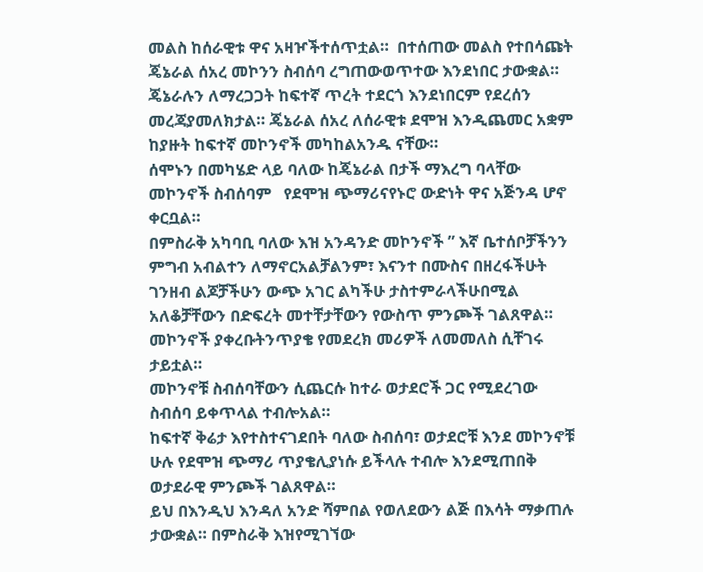መልስ ከሰራዊቱ ዋና አዛዦችተሰጥቷል።  በተሰጠው መልስ የተበሳጩት ጄኔራል ሰአረ መኮንን ስብሰባ ረግጠውወጥተው እንደነበር ታውቋል። ጄኔራሉን ለማረጋጋት ከፍተኛ ጥረት ተደርጎ እንደነበርም የደረሰን መረጃያመለክታል። ጄኔራል ሰአረ ለሰራዊቱ ደሞዝ እንዲጨመር አቋም ከያዙት ከፍተኛ መኮንኖች መካከልአንዱ ናቸው።
ሰሞኑን በመካሄድ ላይ ባለው ከጄኔራል በታች ማእረግ ባላቸው መኮንኖች ስብሰባም   የደሞዝ ጭማሪናየኑሮ ውድነት ዋና አጅንዳ ሆኖ ቀርቧል።
በምስራቅ አካባቢ ባለው እዝ አንዳንድ መኮንኖች ” እኛ ቤተሰቦቻችንን ምግብ አብልተን ለማኖርአልቻልንም፣ እናንተ በሙስና በዘረፋችሁት ገንዘብ ልጆቻችሁን ውጭ አገር ልካችሁ ታስተምራላችሁበሚል አለቆቻቸውን በድፍረት መተቸታቸውን የውስጥ ምንጮች ገልጸዋል።   መኮንኖች ያቀረቡትንጥያቄ የመደረክ መሪዎች ለመመለስ ሲቸገሩ ታይቷል።
መኮንኖቹ ስብሰባቸውን ሲጨርሱ ከተራ ወታደሮች ጋር የሚደረገው ስብሰባ ይቀጥላል ተብሎአል።
ከፍተኛ ቅሬታ እየተስተናገደበት ባለው ስብሰባ፣ ወታደሮቹ እንደ መኮንኖቹ ሁሉ የደሞዝ ጭማሪ ጥያቄሊያነሱ ይችላሉ ተብሎ እንደሚጠበቅ ወታደራዊ ምንጮች ገልጸዋል።
ይህ በእንዲህ እንዳለ አንድ ሻምበል የወለደውን ልጅ በእሳት ማቃጠሉ ታውቋል። በምስራቅ እዝየሚገኘው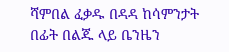ሻምበል ፈቃዱ በዳዳ ከሳምንታት በፊት በልጁ ላይ ቤንዜን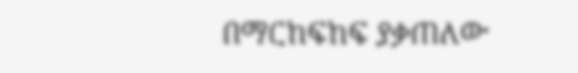በማርከፍከፍ ያቃጠለው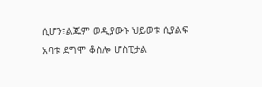ሲሆን፣ልጁም ወዲያውኑ ህይወቱ ሲያልፍ አባቱ ደግሞ ቆስሎ ሆስፒታል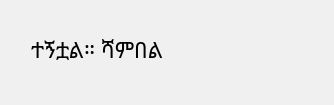ተኝቷል። ሻምበል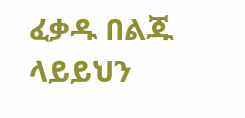ፈቃዱ በልጁ ላይይህን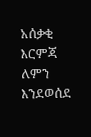አሰቃቂ እርምጃ ለምን እንደወሰደ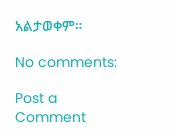አልታወቀም።

No comments:

Post a Comment